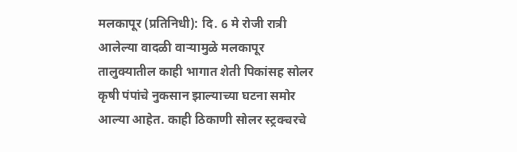मलकापूर (प्रतिनिधी): दि. 6 मे रोजी रात्री आलेल्या वादळी वाऱ्यामुळे मलकापूर तालुक्यातील काही भागात शेती पिकांसह सोलर कृषी पंपांचे नुकसान झाल्याच्या घटना समोर आल्या आहेत. काही ठिकाणी सोलर स्ट्रक्चरचे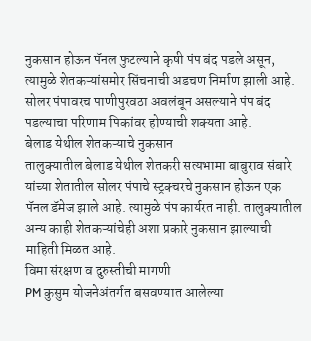नुकसान होऊन पॅनल फुटल्याने कृषी पंप बंद पडले असून, त्यामुळे शेतकऱ्यांसमोर सिंचनाची अडचण निर्माण झाली आहे.
सोलर पंपावरच पाणीपुरवठा अवलंबून असल्याने पंप बंद पडल्याचा परिणाम पिकांवर होण्याची शक्यता आहे.
बेलाड येथील शेतकऱ्याचे नुकसान
तालुक्यातील बेलाड येथील शेतकरी सत्यभामा बाबुराव संबारे यांच्या शेतातील सोलर पंपाचे स्ट्रक्चरचे नुकसान होऊन एक पॅनल डॅमेज झाले आहे. त्यामुळे पंप कार्यरत नाही. तालुक्यातील अन्य काही शेतकऱ्यांचेही अशा प्रकारे नुकसान झाल्याची माहिती मिळत आहे.
विमा संरक्षण व दुरुस्तीची मागणी
PM कुसुम योजनेअंतर्गत बसवण्यात आलेल्या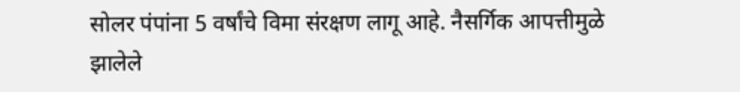सोलर पंपांना 5 वर्षांचे विमा संरक्षण लागू आहे. नैसर्गिक आपत्तीमुळे झालेले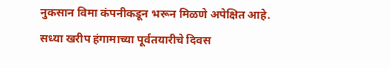नुकसान विमा कंपनीकडून भरून मिळणे अपेक्षित आहे.
सध्या खरीप हंगामाच्या पूर्वतयारीचे दिवस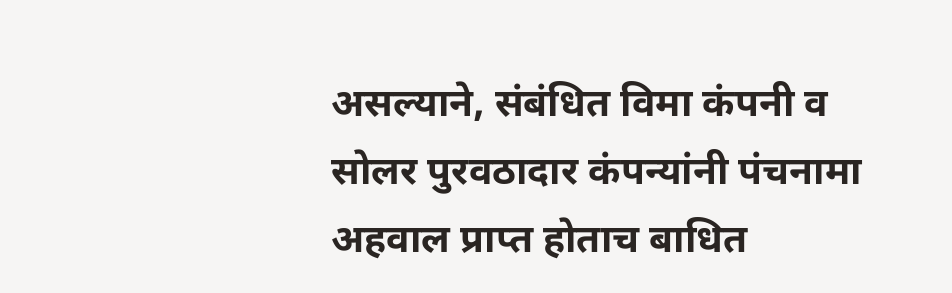असल्याने, संबंधित विमा कंपनी व सोलर पुरवठादार कंपन्यांनी पंचनामा अहवाल प्राप्त होताच बाधित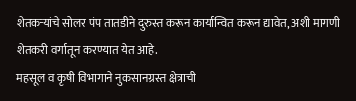शेतकऱ्यांचे सोलर पंप तातडीने दुरुस्त करून कार्यान्वित करून द्यावेत, अशी मागणी शेतकरी वर्गातून करण्यात येत आहे.
महसूल व कृषी विभागाने नुकसानग्रस्त क्षेत्राची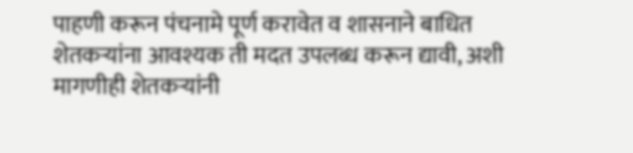पाहणी करून पंचनामे पूर्ण करावेत व शासनाने बाधित शेतकऱ्यांना आवश्यक ती मदत उपलब्ध करून द्यावी, अशी मागणीही शेतकऱ्यांनी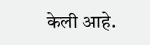केली आहे.